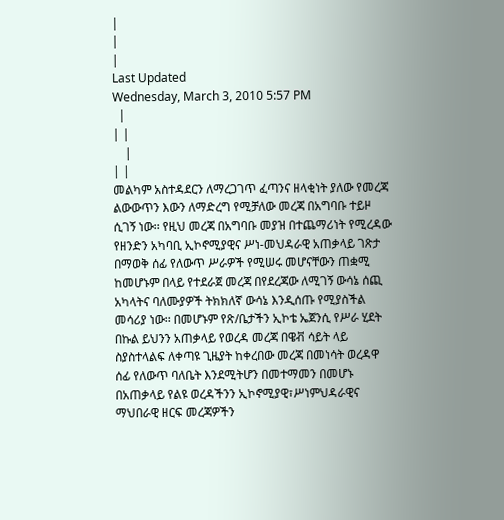|
|
|
Last Updated
Wednesday, March 3, 2010 5:57 PM
  |
| |
    |
| |
መልካም አስተዳደርን ለማረጋገጥ ፈጣንና ዘላቂነት ያለው የመረጃ ልውውጥን እውን ለማድረግ የሚቻለው መረጃ በአግባቡ ተይዞ ሲገኝ ነው፡፡ የዚህ መረጃ በአግባቡ መያዝ በተጨማሪነት የሚረዳው የዘንድን አካባቢ ኢኮኖሚያዊና ሥነ-መህዳራዊ አጠቃላይ ገጽታ በማወቅ ሰፊ የለውጥ ሥራዎች የሚሠሩ መሆናቸውን ጠቋሚ ከመሆኑም በላይ የተደራጀ መረጃ በየደረጃው ለሚገኝ ውሳኔ ሰጪ አካላትና ባለሙያዎች ትክክለኛ ውሳኔ እንዲሰጡ የሚያስችል መሳሪያ ነው፡፡ በመሆኑም የጽ/ቤታችን ኢኮቴ ኤጀንሲ የሥራ ሂደት በኩል ይህንን አጠቃላይ የወረዳ መረጃ በዌቭ ሳይት ላይ ስያስተላልፍ ለቀጣዩ ጊዜያት ከቀረበው መረጃ በመነሳት ወረዳዋ ሰፊ የለውጥ ባለቤት እንደሚትሆን በመተማመን በመሆኑ በአጠቃላይ የልዩ ወረዳችንን ኢኮኖሚያዊ፣ሥነምህዳራዊና ማህበራዊ ዘርፍ መረጃዎችን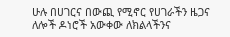ሁሉ በሀገርና በውጪ የሚኖር የሀገራችን ዜጋና ለሎች ዶነሮች አውቀው ለክልላችንና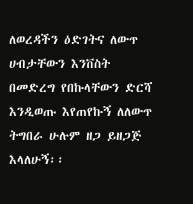ለወረዳችን ዕድገትና ለውጥ ሀብታቸውን እንቨስት በመድረግ የበኩላቸውን ድርሻ እንዲወጡ እየጠየኩኝ ለለውጥ ትግበራ ሁሉም ዘጋ ይዘጋጅ እላለሁኝ፡፡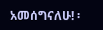አመሰግናለሁ! ፡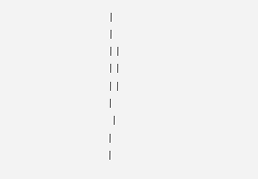|
|
| |
| |
| |
|
  |
|
|